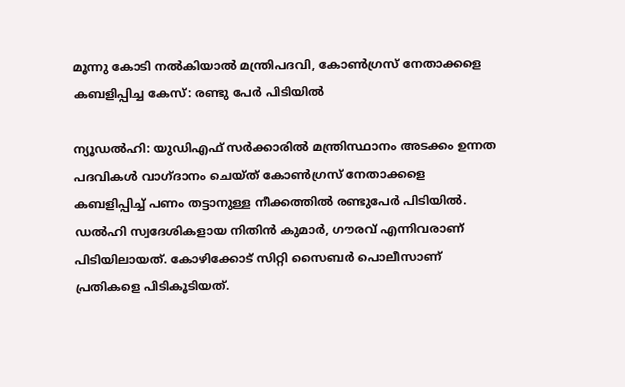മൂന്നു കോടി നല്‍കിയാല്‍ മന്ത്രിപദവി, കോണ്‍ഗ്രസ് നേതാക്കളെ കബളിപ്പിച്ച കേസ്: രണ്ടു പേര്‍ പിടിയില്‍

ന്യൂഡല്‍ഹി: യുഡിഎഫ് സര്‍ക്കാരില്‍ മന്ത്രിസ്ഥാനം അടക്കം ഉന്നത പദവികള്‍ വാഗ്ദാനം ചെയ്ത് കോണ്‍ഗ്രസ് നേതാക്കളെ കബളിപ്പിച്ച് പണം തട്ടാനുള്ള നീക്കത്തില്‍ രണ്ടുപേര്‍ പിടിയില്‍. ഡല്‍ഹി സ്വദേശികളായ നിതിന്‍ കുമാര്‍, ഗൗരവ് എന്നിവരാണ് പിടിയിലായത്. കോഴിക്കോട് സിറ്റി സൈബര്‍ പൊലീസാണ് പ്രതികളെ പിടികൂടിയത്.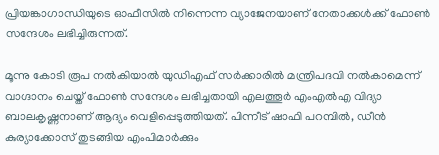പ്രിയങ്കാഗാന്ധിയുടെ ഓഫീസില്‍ നിന്നെന്ന വ്യാജേനയാണ് നേതാക്കള്‍ക്ക് ഫോണ്‍ സന്ദേശം ലഭിച്ചിരുന്നത്.

മൂന്നു കോടി രൂപ നല്‍കിയാല്‍ യുഡിഎഫ് സര്‍ക്കാരില്‍ മന്ത്രിപദവി നല്‍കാമെന്ന് വാഗ്ദാനം ചെയ്ത് ഫോണ്‍ സന്ദേശം ലഭിച്ചതായി എലത്തൂര്‍ എംഎല്‍എ വിദ്യാ ബാലകൃഷ്ണനാണ് ആദ്യം വെളിപ്പെടുത്തിയത്. പിന്നീട് ഷാഫി പറമ്പില്‍, ഡീന്‍ കുര്യാക്കോസ് തുടങ്ങിയ എംപിമാര്‍ക്കും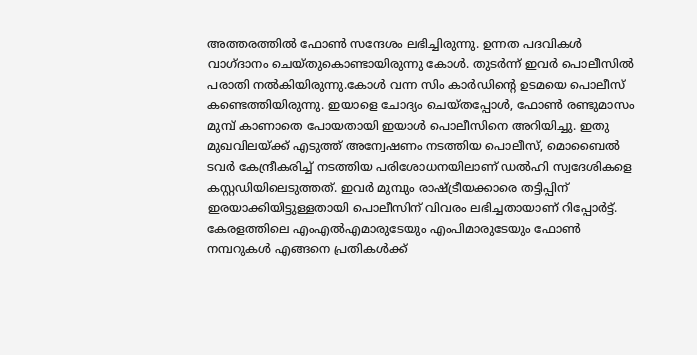അത്തരത്തില്‍ ഫോണ്‍ സന്ദേശം ലഭിച്ചിരുന്നു. ഉന്നത പദവികള്‍ വാഗ്ദാനം ചെയ്തുകൊണ്ടായിരുന്നു കോള്‍. തുടര്‍ന്ന് ഇവര്‍ പൊലീസില്‍ പരാതി നല്‍കിയിരുന്നു.കോള്‍ വന്ന സിം കാര്‍ഡിന്റെ ഉടമയെ പൊലീസ് കണ്ടെത്തിയിരുന്നു. ഇയാളെ ചോദ്യം ചെയ്തപ്പോള്‍, ഫോണ്‍ രണ്ടുമാസം മുമ്പ് കാണാതെ പോയതായി ഇയാള്‍ പൊലീസിനെ അറിയിച്ചു. ഇതു മുഖവിലയ്ക്ക് എടുത്ത് അന്വേഷണം നടത്തിയ പൊലീസ്, മൊബൈല്‍ ടവര്‍ കേന്ദ്രീകരിച്ച് നടത്തിയ പരിശോധനയിലാണ് ഡല്‍ഹി സ്വദേശികളെ കസ്റ്റഡിയിലെടുത്തത്. ഇവര്‍ മുമ്പും രാഷ്ട്രീയക്കാരെ തട്ടിപ്പിന് ഇരയാക്കിയിട്ടുള്ളതായി പൊലീസിന് വിവരം ലഭിച്ചതായാണ് റിപ്പോര്‍ട്ട്. കേരളത്തിലെ എംഎല്‍എമാരുടേയും എംപിമാരുടേയും ഫോണ്‍ നമ്പറുകള്‍ എങ്ങനെ പ്രതികള്‍ക്ക്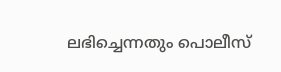ലഭിച്ചെന്നതും പൊലീസ്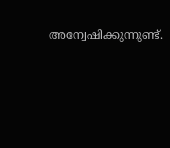അന്വേഷിക്കുന്നുണ്ട്.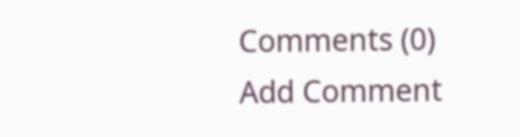Comments (0)
Add Comment